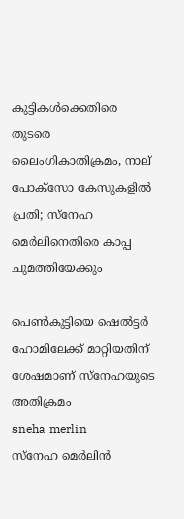കുട്ടികള്‍ക്കെതിരെ തുടരെ ലൈംഗികാതിക്രമം, നാല് പോക്‌സോ കേസുകളില്‍ പ്രതി; സ്‌നേഹ മെര്‍ലിനെതിരെ കാപ്പ ചുമത്തിയേക്കും

പെണ്‍കുട്ടിയെ ഷെല്‍ട്ടര്‍ ഹോമിലേക്ക് മാറ്റിയതിന് ശേഷമാണ് സ്‌നേഹയുടെ അതിക്രമം
sneha merlin
സ്‌നേഹ മെര്‍ലിന്‍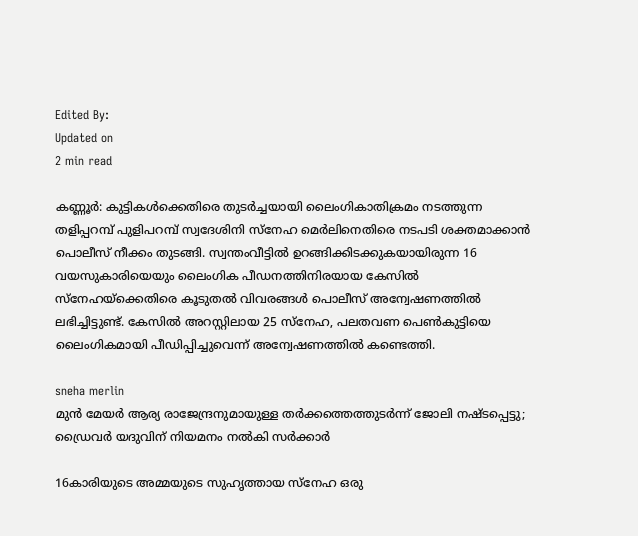Edited By:
Updated on
2 min read

കണ്ണൂര്‍: കുട്ടികള്‍ക്കെതിരെ തുടര്‍ച്ചയായി ലൈംഗികാതിക്രമം നടത്തുന്ന തളിപ്പറമ്പ് പുളിപറമ്പ് സ്വദേശിനി സ്‌നേഹ മെര്‍ലിനെതിരെ നടപടി ശക്തമാക്കാന്‍ പൊലീസ് നീക്കം തുടങ്ങി. സ്വന്തംവീട്ടില്‍ ഉറങ്ങിക്കിടക്കുകയായിരുന്ന 16 വയസുകാരിയെയും ലൈംഗിക പീഡനത്തിനിരയായ കേസില്‍ സ്നേഹയ്‌ക്കെതിരെ കൂടുതല്‍ വിവരങ്ങള്‍ പൊലീസ് അന്വേഷണത്തില്‍ ലഭിച്ചിട്ടുണ്ട്. കേസില്‍ അറസ്റ്റിലായ 25 സ്‌നേഹ, പലതവണ പെണ്‍കുട്ടിയെ ലൈംഗികമായി പീഡിപ്പിച്ചുവെന്ന് അന്വേഷണത്തില്‍ കണ്ടെത്തി.

sneha merlin
മുന്‍ മേയര്‍ ആര്യ രാജേന്ദ്രനുമായുള്ള തര്‍ക്കത്തെത്തുടര്‍ന്ന് ജോലി നഷ്ടപ്പെട്ടു; ഡ്രൈവര്‍ യദുവിന് നിയമനം നല്‍കി സര്‍ക്കാര്‍

16കാരിയുടെ അമ്മയുടെ സുഹൃത്തായ സ്‌നേഹ ഒരു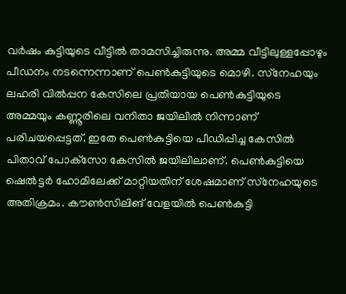വര്‍ഷം കുട്ടിയുടെ വീട്ടില്‍ താമസിച്ചിരുന്നു. അമ്മ വീട്ടിലുള്ളപ്പോഴും പീഡനം നടന്നെന്നാണ് പെണ്‍കുട്ടിയുടെ മൊഴി. സ്‌നേഹയും ലഹരി വില്‍പ്പന കേസിലെ പ്രതിയായ പെണ്‍കുട്ടിയുടെ അമ്മയും കണ്ണൂരിലെ വനിതാ ജയിലില്‍ നിന്നാണ് പരിചയപ്പെട്ടത്. ഇതേ പെണ്‍കുട്ടിയെ പീഡിപ്പിച്ച കേസില്‍ പിതാവ് പോക്‌സോ കേസില്‍ ജയിലിലാണ്. പെണ്‍കുട്ടിയെ ഷെല്‍ട്ടര്‍ ഹോമിലേക്ക് മാറ്റിയതിന് ശേഷമാണ് സ്‌നേഹയുടെ അതിക്രമം. കൗണ്‍സിലിങ് വേളയില്‍ പെണ്‍കുട്ടി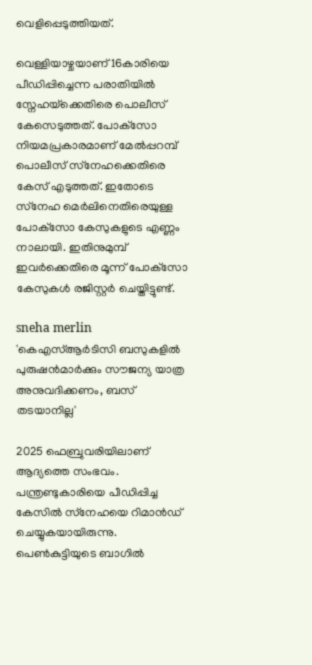വെളിപ്പെടുത്തിയത്.

വെള്ളിയാഴ്ചയാണ് 16കാരിയെ പീഡിപ്പിച്ചെന്ന പരാതിയില്‍ സ്നേഹയ്‌ക്കെതിരെ പൊലീസ് കേസെടുത്തത്. പോക്‌സോ നിയമപ്രകാരമാണ് മേല്‍പ്പറമ്പ് പൊലീസ് സ്‌നേഹക്കെതിരെ കേസ് എടുത്തത്. ഇതോടെ സ്‌നേഹ മെര്‍ലിനെതിരെയുള്ള പോക്‌സോ കേസുകളുടെ എണ്ണം നാലായി. ഇതിനുമുമ്പ് ഇവര്‍ക്കെതിരെ മൂന്ന് പോക്‌സോ കേസുകള്‍ രജിസ്റ്റര്‍ ചെയ്തിട്ടുണ്ട്.

sneha merlin
'കെഎസ്ആര്‍ടിസി ബസുകളില്‍ പുരുഷന്‍മാര്‍ക്കും സൗജന്യ യാത്ര അനുവദിക്കണം, ബസ് തടയാനില്ല'

2025 ഫെബ്രുവരിയിലാണ് ആദ്യത്തെ സംഭവം. പന്ത്രണ്ടുകാരിയെ പീഡിപ്പിച്ച കേസില്‍ സ്‌നേഹയെ റിമാന്‍ഡ് ചെയ്യുകയായിരുന്നു. പെണ്‍കുട്ടിയുടെ ബാഗില്‍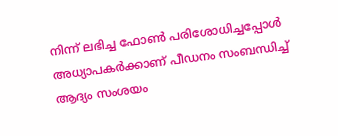നിന്ന് ലഭിച്ച ഫോണ്‍ പരിശോധിച്ചപ്പോള്‍ അധ്യാപകര്‍ക്കാണ് പീഡനം സംബന്ധിച്ച് ആദ്യം സംശയം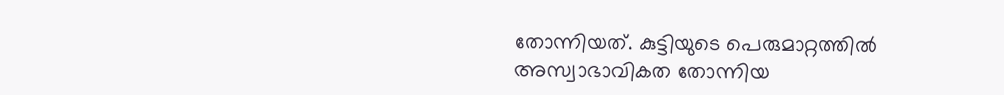തോന്നിയത്. കുട്ടിയുടെ പെരുമാറ്റത്തില്‍ അസ്വാഭാവികത തോന്നിയ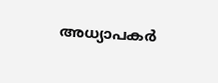അധ്യാപകര്‍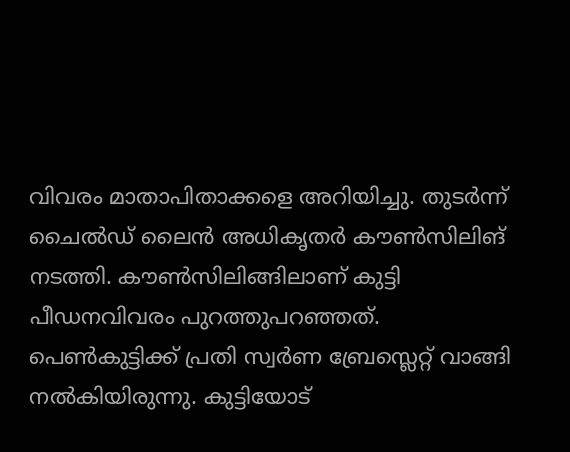വിവരം മാതാപിതാക്കളെ അറിയിച്ചു. തുടര്‍ന്ന് ചൈല്‍ഡ് ലൈന്‍ അധികൃതര്‍ കൗണ്‍സിലിങ് നടത്തി. കൗണ്‍സിലിങ്ങിലാണ് കുട്ടി പീഡനവിവരം പുറത്തുപറഞ്ഞത്. പെണ്‍കുട്ടിക്ക് പ്രതി സ്വര്‍ണ ബ്രേസ്ലെറ്റ് വാങ്ങി നല്‍കിയിരുന്നു. കുട്ടിയോട്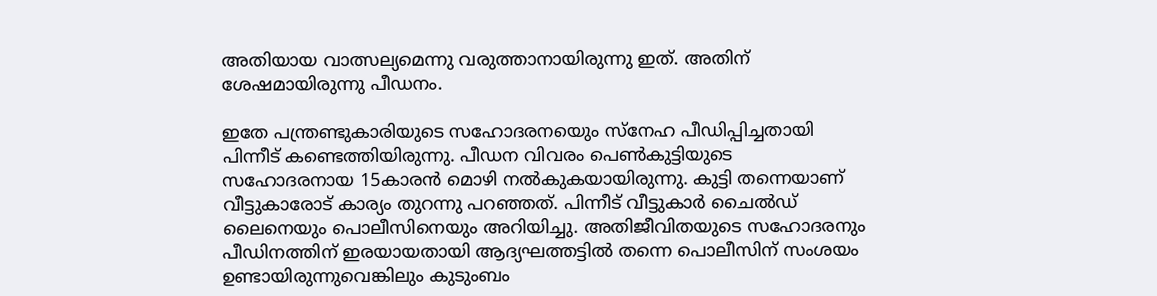അതിയായ വാത്സല്യമെന്നു വരുത്താനായിരുന്നു ഇത്. അതിന് ശേഷമായിരുന്നു പീഡനം.

ഇതേ പന്ത്രണ്ടുകാരിയുടെ സഹോദരനയെും സ്നേഹ പീഡിപ്പിച്ചതായി പിന്നീട് കണ്ടെത്തിയിരുന്നു. പീഡന വിവരം പെണ്‍കുട്ടിയുടെ സഹോദരനായ 15കാരന്‍ മൊഴി നല്‍കുകയായിരുന്നു. കുട്ടി തന്നെയാണ് വീട്ടുകാരോട് കാര്യം തുറന്നു പറഞ്ഞത്. പിന്നീട് വീട്ടുകാര്‍ ചൈല്‍ഡ് ലൈനെയും പൊലീസിനെയും അറിയിച്ചു. അതിജീവിതയുടെ സഹോദരനും പീഡിനത്തിന് ഇരയായതായി ആദ്യഘത്തട്ടില്‍ തന്നെ പൊലീസിന് സംശയം ഉണ്ടായിരുന്നുവെങ്കിലും കുടുംബം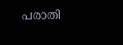പരാതി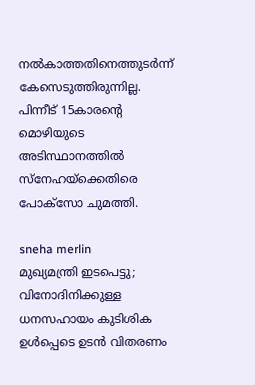നല്‍കാത്തതിനെത്തുടര്‍ന്ന് കേസെടുത്തിരുന്നില്ല. പിന്നീട് 15കാരന്റെ മൊഴിയുടെ അടിസ്ഥാനത്തില്‍ സ്‌നേഹയ്‌ക്കെതിരെ പോക്‌സോ ചുമത്തി.

sneha merlin
മുഖ്യമന്ത്രി ഇടപെട്ടു; വിനോദിനിക്കുള്ള ധനസഹായം കുടിശിക ഉള്‍പ്പെടെ ഉടന്‍ വിതരണം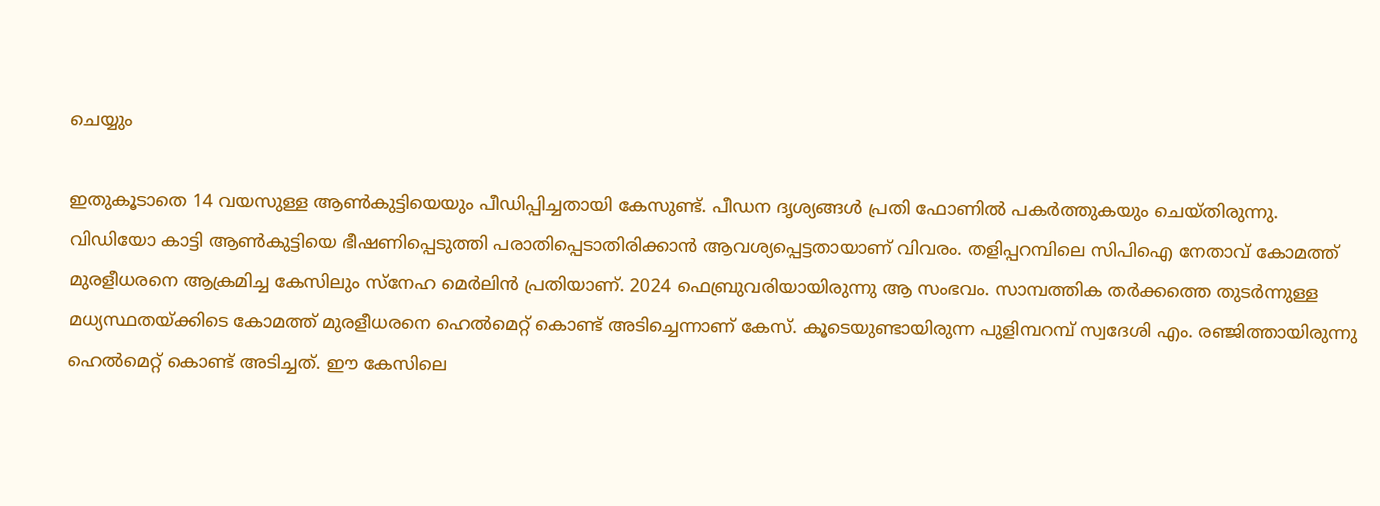ചെയ്യും

ഇതുകൂടാതെ 14 വയസുള്ള ആണ്‍കുട്ടിയെയും പീഡിപ്പിച്ചതായി കേസുണ്ട്. പീഡന ദൃശ്യങ്ങള്‍ പ്രതി ഫോണില്‍ പകര്‍ത്തുകയും ചെയ്തിരുന്നു. വിഡിയോ കാട്ടി ആണ്‍കുട്ടിയെ ഭീഷണിപ്പെടുത്തി പരാതിപ്പെടാതിരിക്കാന്‍ ആവശ്യപ്പെട്ടതായാണ് വിവരം. തളിപ്പറമ്പിലെ സിപിഐ നേതാവ് കോമത്ത് മുരളീധരനെ ആക്രമിച്ച കേസിലും സ്നേഹ മെര്‍ലിന്‍ പ്രതിയാണ്. 2024 ഫെബ്രുവരിയായിരുന്നു ആ സംഭവം. സാമ്പത്തിക തര്‍ക്കത്തെ തുടര്‍ന്നുള്ള മധ്യസ്ഥതയ്ക്കിടെ കോമത്ത് മുരളീധരനെ ഹെല്‍മെറ്റ് കൊണ്ട് അടിച്ചെന്നാണ് കേസ്. കൂടെയുണ്ടായിരുന്ന പുളിമ്പറമ്പ് സ്വദേശി എം. രഞ്ജിത്തായിരുന്നു ഹെല്‍മെറ്റ് കൊണ്ട് അടിച്ചത്. ഈ കേസിലെ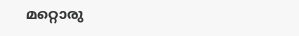മറ്റൊരു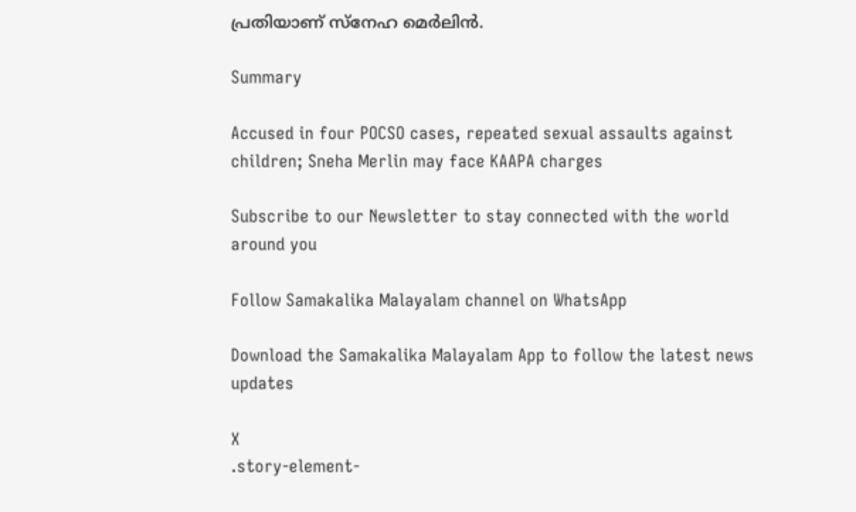പ്രതിയാണ് സ്നേഹ മെര്‍ലിന്‍.

Summary

Accused in four POCSO cases, repeated sexual assaults against children; Sneha Merlin may face KAAPA charges

Subscribe to our Newsletter to stay connected with the world around you

Follow Samakalika Malayalam channel on WhatsApp

Download the Samakalika Malayalam App to follow the latest news updates

X
.story-element-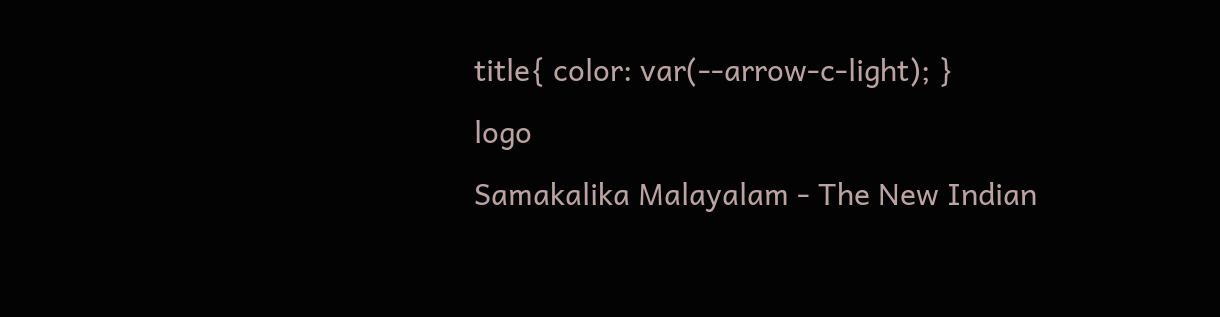title{ color: var(--arrow-c-light); }
logo
Samakalika Malayalam - The New Indian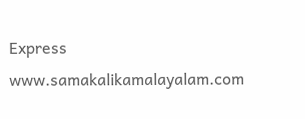Express
www.samakalikamalayalam.com